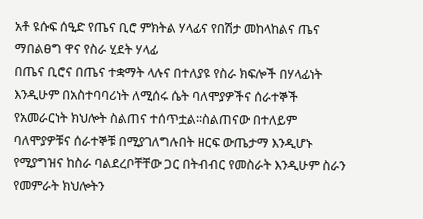አቶ ዩሱፍ ሰዒድ የጤና ቢሮ ምክትል ሃላፊና የበሽታ መከላከልና ጤና ማበልፀግ ዋና የስራ ሂደት ሃላፊ
በጤና ቢሮና በጤና ተቋማት ላሉና በተለያዩ የስራ ክፍሎች በሃላፊነት እንዲሁም በአስተባባሪነት ለሚሰሩ ሴት ባለሞያዎችና ሰራተኞች የአመራርነት ክህሎት ስልጠና ተሰጥቷል፡፡ስልጠናው በተለይም ባለሞያዎቹና ሰራተኞቹ በሚያገለግሉበት ዘርፍ ውጤታማ እንዲሆኑ የሚያግዝና ከስራ ባልደረቦቸቸው ጋር በትብብር የመስራት እንዲሁም ስራን የመምራት ክህሎትን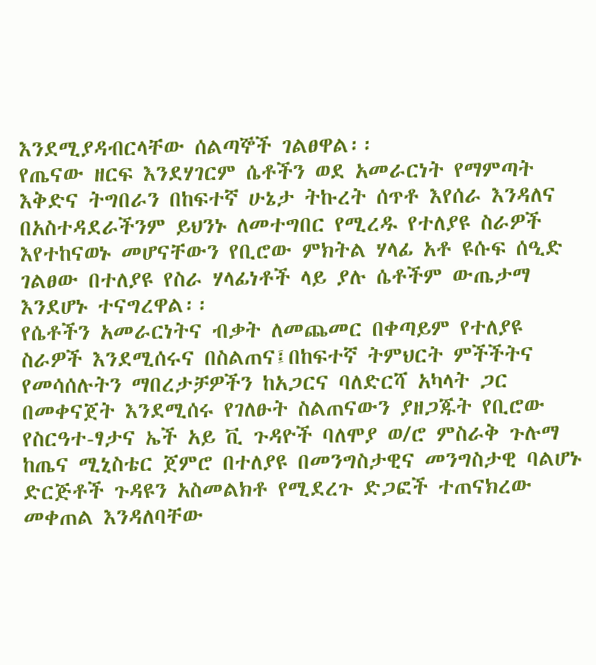እንደሚያዳብርላቸው ሰልጣኞች ገልፀዋል፡፡
የጤናው ዘርፍ እንደሃገርም ሴቶችን ወደ አመራርነት የማምጣት እቅድና ትግበራን በከፍተኛ ሁኔታ ትኩረት ሰጥቶ እየሰራ እንዳለና በአስተዳደራችንም ይህንኑ ለመተግበር የሚረዱ የተለያዩ ስራዎች እየተከናወኑ መሆናቸውን የቢሮው ምክትል ሃላፊ አቶ ዩሱፍ ሰዒድ ገልፀው በተለያዩ የስራ ሃላፊነቶች ላይ ያሉ ሴቶችም ውጤታማ እንደሆኑ ተናግረዋል፡፡
የሴቶችን አመራርነትና ብቃት ለመጨመር በቀጣይም የተለያዩ ስራዎች እንደሚሰሩና በስልጠና፤በከፍተኛ ትምህርት ምችችትና የመሳሰሉትን ማበረታቻዎችን ከአጋርና ባለድርሻ አካላት ጋር በመቀናጀት እንደሚሰሩ የገለፁት ስልጠናውን ያዘጋጁት የቢሮው የስርዓተ-ፃታና ኤች አይ ቪ ጉዳዮች ባለሞያ ወ/ሮ ምስራቅ ጉሉማ ከጤና ሚኒስቴር ጀምሮ በተለያዩ በመንግስታዊና መንግስታዊ ባልሆኑ ድርጅቶች ጉዳዩን አስመልክቶ የሚደረጉ ድጋፎች ተጠናክረው መቀጠል እንዳለባቸው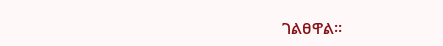ገልፀዋል፡፡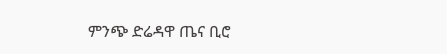ምንጭ ድሬዳዋ ጤና ቢሮ